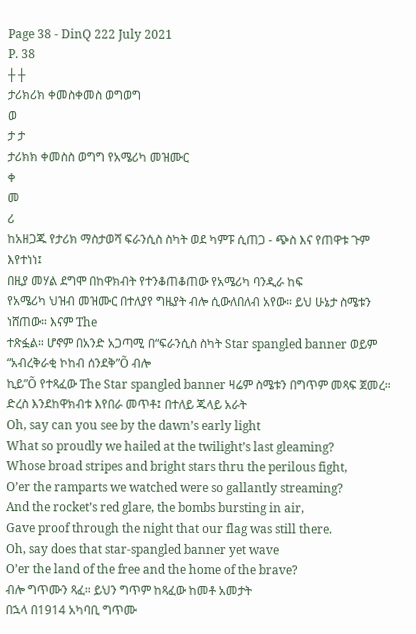Page 38 - DinQ 222 July 2021
P. 38
┼ ┼
ታሪክሪክ ቀመስቀመስ ወግወግ
ወ
ታ ታ
ታሪክክ ቀመስስ ወግግ የአሜሪካ መዝሙር
ቀ
መ
ሪ
ከአዘጋጁ የታሪክ ማስታወሻ ፍራንሲስ ስካት ወደ ካምፑ ሲጠጋ - ጭስ እና የጠዋቱ ጉም እየተነነ፤
በዚያ መሃል ደግሞ በከዋክብት የተንቆጠቆጠው የአሜሪካ ባንዲራ ከፍ
የአሜሪካ ህዝብ መዝሙር በተለያየ ግዜያት ብሎ ሲውለበለብ አየው። ይህ ሁኔታ ስሜቱን ነሸጠው። እናም The
ተጽፏል። ሆኖም በአንድ አጋጣሚ በ“ፍራንሲስ ስካት Star spangled banner ወይም “አብረቅራቂ ኮከብ ሰንደቅ”Õ ብሎ
ኪይ”Õ የተጻፈው The Star spangled banner ዛሬም ስሜቱን በግጥም መጻፍ ጀመረ።
ድረስ እንደከዋክብቱ እየበራ መጥቶ፤ በተለይ ጁላይ አራት
Oh, say can you see by the dawn’s early light
What so proudly we hailed at the twilight’s last gleaming?
Whose broad stripes and bright stars thru the perilous fight,
O’er the ramparts we watched were so gallantly streaming?
And the rocket’s red glare, the bombs bursting in air,
Gave proof through the night that our flag was still there.
Oh, say does that star-spangled banner yet wave
O’er the land of the free and the home of the brave?
ብሎ ግጥሙን ጻፈ። ይህን ግጥም ከጻፈው ከመቶ አመታት
በኋላ በ1914 አካባቢ ግጥሙ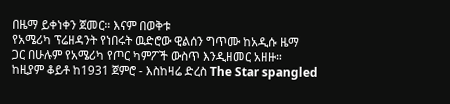በዜማ ይቀነቀን ጀመር። እናም በወቅቱ
የአሜሪካ ፕሬዘዳንት የነበሩት ዉድሮው ዊልሰን ግጥሙ ከአዲሱ ዜማ
ጋር በሁሉም የአሜሪካ የጦር ካምፖች ውስጥ እንዲዘመር አዘዙ።
ከዚያም ቆይቶ ከ1931 ጀምሮ - እስከዛሬ ድረስ The Star spangled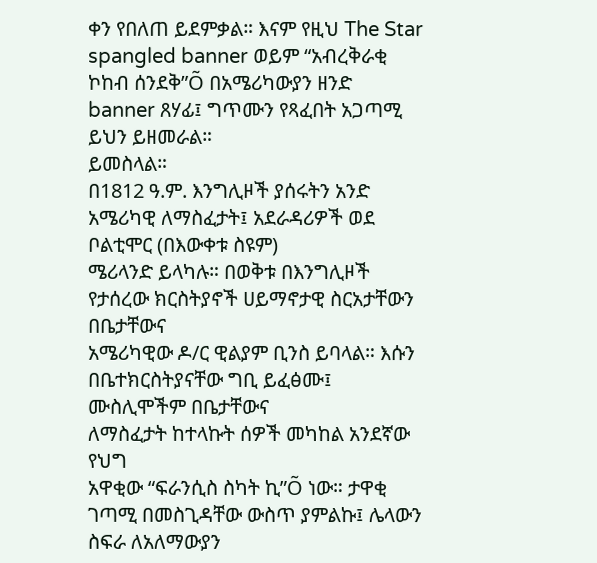ቀን የበለጠ ይደምቃል። እናም የዚህ The Star spangled banner ወይም “አብረቅራቂ ኮከብ ሰንደቅ”Õ በአሜሪካውያን ዘንድ
banner ጸሃፊ፤ ግጥሙን የጻፈበት አጋጣሚ ይህን ይዘመራል።
ይመስላል።
በ1812 ዓ.ም. እንግሊዞች ያሰሩትን አንድ
አሜሪካዊ ለማስፈታት፤ አደራዳሪዎች ወደ ቦልቲሞር (በእውቀቱ ስዩም)
ሜሪላንድ ይላካሉ። በወቅቱ በእንግሊዞች የታሰረው ክርስትያኖች ሀይማኖታዊ ስርአታቸውን በቤታቸውና
አሜሪካዊው ዶ/ር ዊልያም ቢንስ ይባላል። እሱን በቤተክርስትያናቸው ግቢ ይፈፅሙ፤ ሙስሊሞችም በቤታቸውና
ለማስፈታት ከተላኩት ሰዎች መካከል አንደኛው የህግ
አዋቂው “ፍራንሲስ ስካት ኪ”Õ ነው። ታዋቂ ገጣሚ በመስጊዳቸው ውስጥ ያምልኩ፤ ሌላውን ስፍራ ለአለማውያን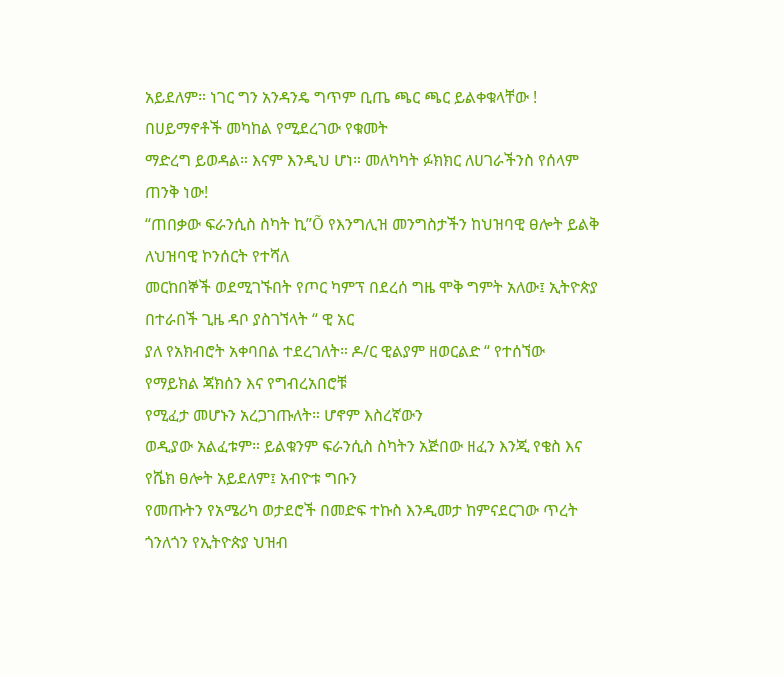አይደለም። ነገር ግን አንዳንዴ ግጥም ቢጤ ጫር ጫር ይልቀቁላቸው ! በሀይማኖቶች መካከል የሚደረገው የቁመት
ማድረግ ይወዳል። እናም እንዲህ ሆነ። መለካካት ፉክክር ለሀገራችንስ የሰላም ጠንቅ ነው!
“ጠበቃው ፍራንሲስ ስካት ኪ”Õ የእንግሊዝ መንግስታችን ከህዝባዊ ፀሎት ይልቅ ለህዝባዊ ኮንሰርት የተሻለ
መርከበኞች ወደሚገኙበት የጦር ካምፕ በደረሰ ግዜ ሞቅ ግምት አለው፤ ኢትዮጵያ በተራበች ጊዜ ዳቦ ያስገኘላት “ ዊ አር
ያለ የአክብሮት አቀባበል ተደረገለት። ዶ/ር ዊልያም ዘወርልድ “ የተሰኘው የማይክል ጃክሰን እና የግብረአበሮቹ
የሚፈታ መሆኑን አረጋገጡለት። ሆኖም እስረኛውን
ወዲያው አልፈቱም። ይልቁንም ፍራንሲስ ስካትን አጅበው ዘፈን እንጂ የቄስ እና የሼክ ፀሎት አይደለም፤ አብዮቱ ግቡን
የመጡትን የአሜሪካ ወታደሮች በመድፍ ተኩስ እንዲመታ ከምናደርገው ጥረት ጎንለጎን የኢትዮጵያ ህዝብ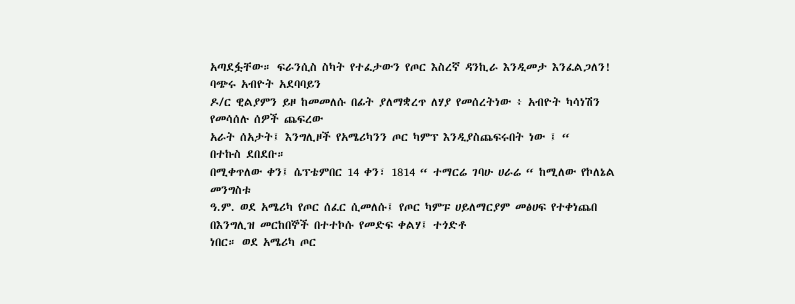አጣደፏቸው። ፍራንሲስ ስካት የተፈታውን የጦር እስረኛ ዳንኪራ እንዲመታ እንፈልጋለን! ባጭሩ አብዮት አደባባይን
ዶ/ር ዊልያምን ይዞ ከመመለሱ በፊት ያለማቋረጥ ለሃያ የመሰረትነው ፥ አብዮት ካሳነሽን የመሳሰሉ ሰዎች ጨፍረው
አራት ሰአታት፤ እንግሊዞች የአሜሪካንን ጦር ካምፕ እንዲያስጨፍሩበት ነው ፤ “
በተኩስ ደበደቡ።
በሚቀጥለው ቀን፤ ሴፕቴምበር 14 ቀን፣ 1814 “ ተማርሬ ገባሁ ሀራሬ “ ከሚለው የኮለኔል መንግስቱ
ዓ.ም. ወደ አሜሪካ የጦር ሰፈር ሲመለሱ፤ የጦር ካምፑ ሀይለማርያም መፅሀፍ የተቀነጨበ
በእንግሊዝ መርከበኞች በተተኮሱ የመድፍ ቀልሃ፤ ተጎድቶ
ነበር። ወደ አሜሪካ ጦር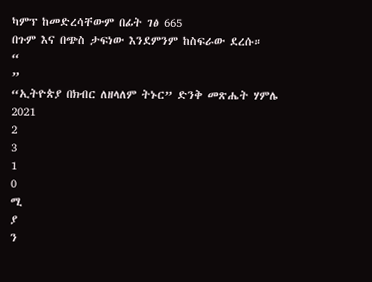ካምፕ ከመድረሳቸውም በፊት ገፅ 665
በጉም እና በጭስ ታፍነው እንደምንም ከስፍራው ደረሱ።
“
”
“ኢትዮጵያ በክብር ለዘላለም ትኑር” ድንቅ መጽሔት ሃምሌ 2021
2
3
1
0
ሚ
ያ
ን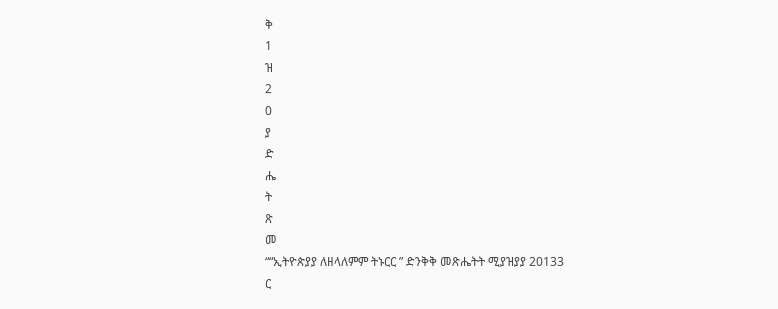ቅ
1
ዝ
2
0
ያ
ድ
ሔ
ት
ጽ
መ
““ኢትዮጵያያ ለዘላለምም ትኑርር ” ድንቅቅ መጽሔትት ሚያዝያያ 20133
ር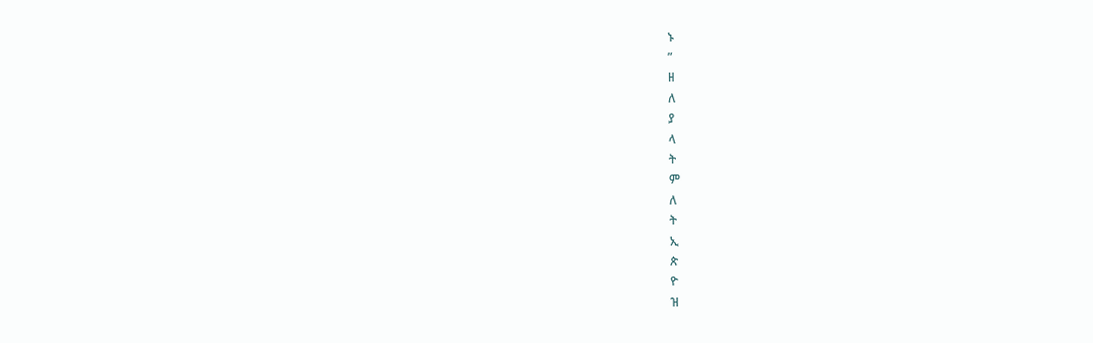ኑ
”
ዘ
ለ
ያ
ላ
ት
ም
ለ
ት
ኢ
ጵ
ዮ
ዝ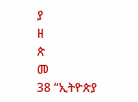ያ
ዘ
ጵ
መ
38 “ኢትዮጵያ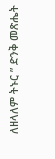ለዘላለም ትኑር ” ድንቅ መጽሔት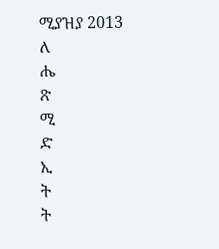ሚያዝያ 2013
ለ
ሔ
ጽ
ሚ
ድ
ኢ
ት
ት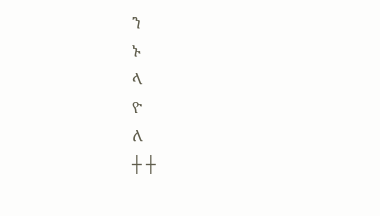ን
ኑ
ላ
ዮ
ለ
┼ ┼